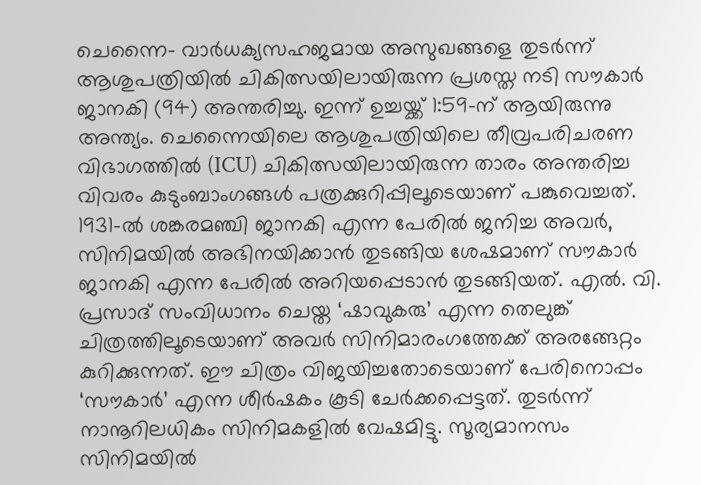ചെന്നൈ- വാർധക്യസഹജമായ അസുഖങ്ങളെ തുടർന്ന് ആശുപത്രിയിൽ ചികിത്സയിലായിരുന്ന പ്രശസ്ത നടി സൗകാർ ജാനകി (94) അന്തരിച്ചു. ഇന്ന് ഉച്ചയ്ക്ക് 1:59-ന് ആയിരുന്നു അന്ത്യം. ചെന്നൈയിലെ ആശുപത്രിയിലെ തീവ്രപരിചരണ വിഭാഗത്തിൽ (ICU) ചികിത്സയിലായിരുന്ന താരം അന്തരിച്ച വിവരം കുടുംബാംഗങ്ങൾ പത്രക്കുറിപ്പിലൂടെയാണ് പങ്കുവെച്ചത്.
1931-ൽ ശങ്കരമഞ്ചി ജാനകി എന്ന പേരിൽ ജനിച്ച അവർ, സിനിമയിൽ അഭിനയിക്കാൻ തുടങ്ങിയ ശേഷമാണ് സൗകാർ ജാനകി എന്ന പേരിൽ അറിയപ്പെടാൻ തുടങ്ങിയത്. എൽ. വി. പ്രസാദ് സംവിധാനം ചെയ്ത ‘ഷാവുകരു’ എന്ന തെലുങ്ക് ചിത്രത്തിലൂടെയാണ് അവർ സിനിമാരംഗത്തേക്ക് അരങ്ങേറ്റം കുറിക്കുന്നത്. ഈ ചിത്രം വിജയിച്ചതോടെയാണ് പേരിനൊപ്പം ‘സൗകാർ’ എന്ന ശീർഷകം കൂടി ചേർക്കപ്പെട്ടത്. തുടർന്ന് നാനൂറിലധികം സിനിമകളിൽ വേഷമിട്ടു. സൂര്യമാനസം സിനിമയിൽ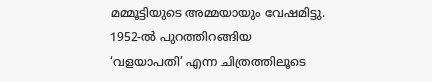മമ്മൂട്ടിയുടെ അമ്മയായും വേഷമിട്ടു.
1952-ൽ പുറത്തിറങ്ങിയ ‘വളയാപതി’ എന്ന ചിത്രത്തിലൂടെ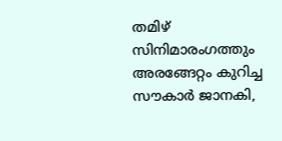തമിഴ് സിനിമാരംഗത്തും അരങ്ങേറ്റം കുറിച്ച സൗകാർ ജാനകി,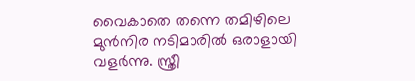വൈകാതെ തന്നെ തമിഴിലെ മുൻനിര നടിമാരിൽ ഒരാളായി വളർന്നു. സ്ത്രീ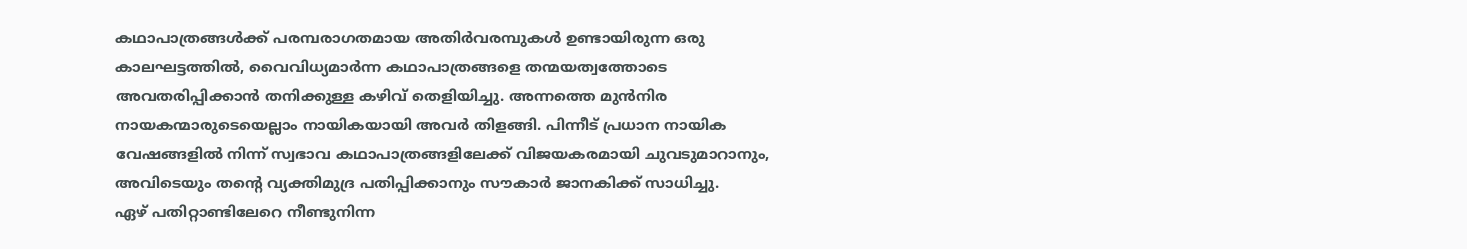കഥാപാത്രങ്ങൾക്ക് പരമ്പരാഗതമായ അതിർവരമ്പുകൾ ഉണ്ടായിരുന്ന ഒരു കാലഘട്ടത്തിൽ, വൈവിധ്യമാർന്ന കഥാപാത്രങ്ങളെ തന്മയത്വത്തോടെ അവതരിപ്പിക്കാൻ തനിക്കുള്ള കഴിവ് തെളിയിച്ചു. അന്നത്തെ മുൻനിര നായകന്മാരുടെയെല്ലാം നായികയായി അവർ തിളങ്ങി. പിന്നീട് പ്രധാന നായിക വേഷങ്ങളിൽ നിന്ന് സ്വഭാവ കഥാപാത്രങ്ങളിലേക്ക് വിജയകരമായി ചുവടുമാറാനും, അവിടെയും തന്റെ വ്യക്തിമുദ്ര പതിപ്പിക്കാനും സൗകാർ ജാനകിക്ക് സാധിച്ചു.
ഏഴ് പതിറ്റാണ്ടിലേറെ നീണ്ടുനിന്ന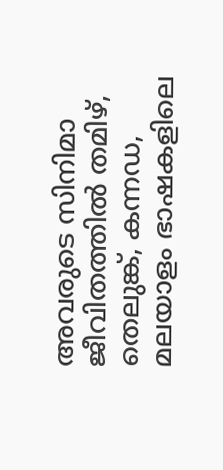അവരുടെ സിനിമാ ജീവിതത്തിൽ തമിഴ്, തെലുങ്ക്, കന്നഡ, മലയാളം ഭാഷകളിലെ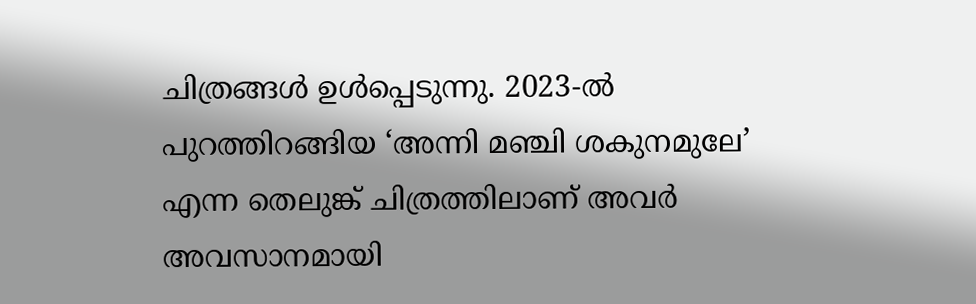ചിത്രങ്ങൾ ഉൾപ്പെടുന്നു. 2023-ൽ പുറത്തിറങ്ങിയ ‘അന്നി മഞ്ചി ശകുനമുലേ’ എന്ന തെലുങ്ക് ചിത്രത്തിലാണ് അവർ അവസാനമായി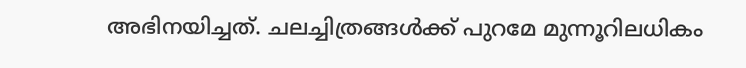അഭിനയിച്ചത്. ചലച്ചിത്രങ്ങൾക്ക് പുറമേ മുന്നൂറിലധികം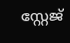സ്റ്റേജ്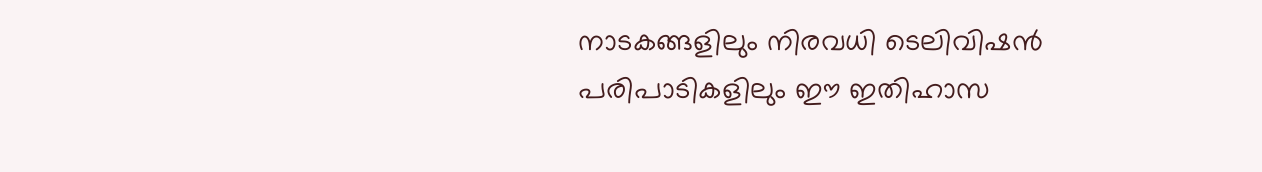നാടകങ്ങളിലും നിരവധി ടെലിവിഷൻ പരിപാടികളിലും ഈ ഇതിഹാസ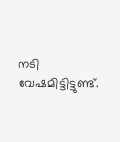നടി വേഷമിട്ടിട്ടുണ്ട്.